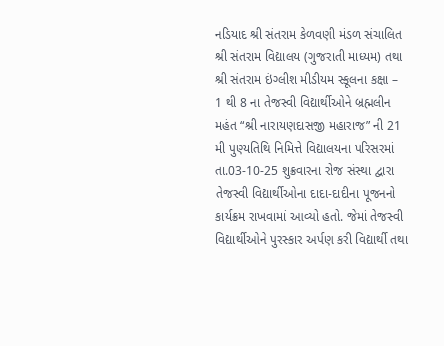નડિયાદ શ્રી સંતરામ કેળવણી મંડળ સંચાલિત શ્રી સંતરામ વિદ્યાલય (ગુજરાતી માધ્યમ) તથા શ્રી સંતરામ ઇંગ્લીશ મીડીયમ સ્કૂલના કક્ષા – 1 થી 8 ના તેજસ્વી વિદ્યાર્થીઓને બ્રહ્મલીન મહંત “શ્રી નારાયણદાસજી મહારાજ” ની 21 મી પુણ્યતિથિ નિમિત્તે વિદ્યાલયના પરિસરમાં તા.03-10-25 શુક્રવારના રોજ સંસ્થા દ્વારા તેજસ્વી વિદ્યાર્થીઓના દાદા-દાદીના પૂજનનો કાર્યક્રમ રાખવામાં આવ્યો હતો. જેમાં તેજસ્વી વિદ્યાર્થીઓને પુરસ્કાર અર્પણ કરી વિદ્યાર્થી તથા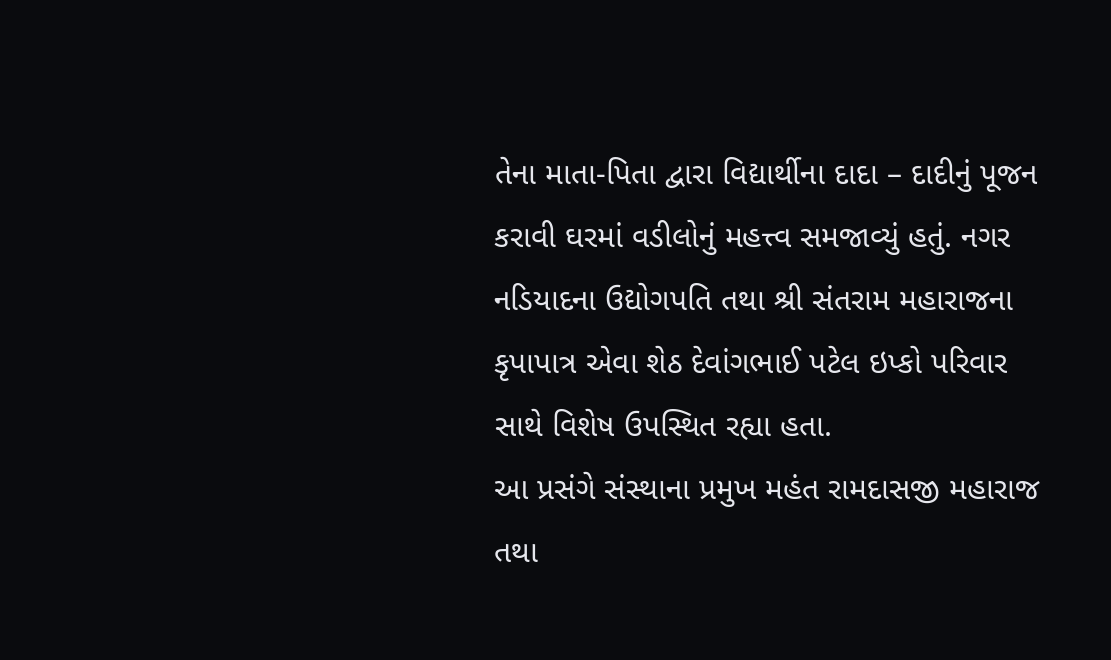તેના માતા-પિતા દ્વારા વિદ્યાર્થીના દાદા – દાદીનું પૂજન કરાવી ઘરમાં વડીલોનું મહત્ત્વ સમજાવ્યું હતું. નગર નડિયાદના ઉદ્યોગપતિ તથા શ્રી સંતરામ મહારાજના કૃપાપાત્ર એવા શેઠ દેવાંગભાઈ પટેલ ઇપ્કો પરિવાર સાથે વિશેષ ઉપસ્થિત રહ્યા હતા.
આ પ્રસંગે સંસ્થાના પ્રમુખ મહંત રામદાસજી મહારાજ તથા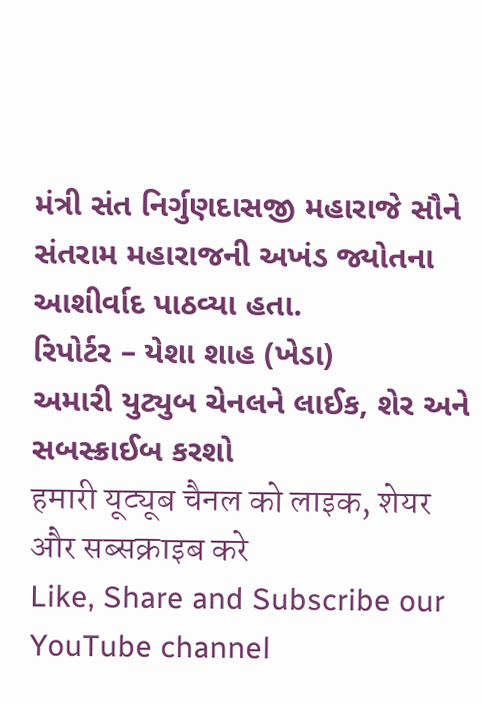મંત્રી સંત નિર્ગુણદાસજી મહારાજે સૌને સંતરામ મહારાજની અખંડ જ્યોતના આશીર્વાદ પાઠવ્યા હતા.
રિપોર્ટર – યેશા શાહ (ખેડા)
અમારી યુટ્યુબ ચેનલને લાઈક, શેર અને સબસ્ક્રાઈબ કરશો
हमारी यूट्यूब चैनल को लाइक, शेयर और सब्सक्राइब करे
Like, Share and Subscribe our YouTube channel